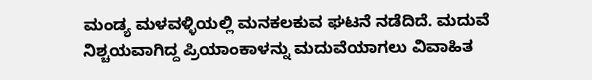ಮಂಡ್ಯ ಮಳವಳ್ಳಿಯಲ್ಲಿ ಮನಕಲಕುವ ಘಟನೆ ನಡೆದಿದೆ. ಮದುವೆ ನಿಶ್ಚಯವಾಗಿದ್ದ ಪ್ರಿಯಾಂಕಾಳನ್ನು ಮದುವೆಯಾಗಲು ವಿವಾಹಿತ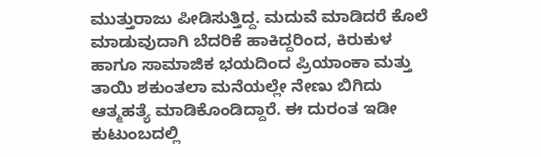ಮುತ್ತುರಾಜು ಪೀಡಿಸುತ್ತಿದ್ದ. ಮದುವೆ ಮಾಡಿದರೆ ಕೊಲೆ ಮಾಡುವುದಾಗಿ ಬೆದರಿಕೆ ಹಾಕಿದ್ದರಿಂದ, ಕಿರುಕುಳ ಹಾಗೂ ಸಾಮಾಜಿಕ ಭಯದಿಂದ ಪ್ರಿಯಾಂಕಾ ಮತ್ತು ತಾಯಿ ಶಕುಂತಲಾ ಮನೆಯಲ್ಲೇ ನೇಣು ಬಿಗಿದು ಆತ್ಮಹತ್ಯೆ ಮಾಡಿಕೊಂಡಿದ್ದಾರೆ. ಈ ದುರಂತ ಇಡೀ ಕುಟುಂಬದಲ್ಲಿ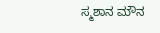ಸ್ಮಶಾನ ಮೌನ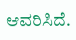ಆವರಿಸಿದೆ.